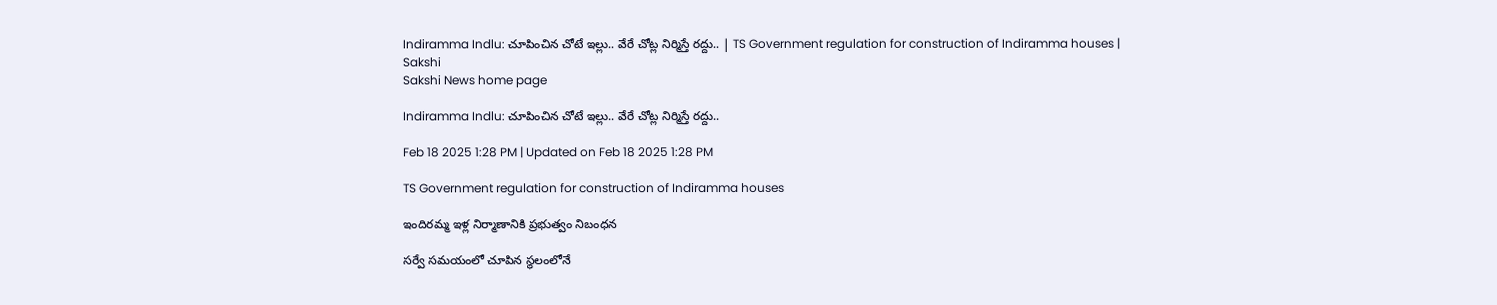Indiramma Indlu: చూపించిన చోటే ఇల్లు.. వేరే చోట్ల నిర్మిస్తే రద్దు.. | TS Government regulation for construction of Indiramma houses | Sakshi
Sakshi News home page

Indiramma Indlu: చూపించిన చోటే ఇల్లు.. వేరే చోట్ల నిర్మిస్తే రద్దు..

Feb 18 2025 1:28 PM | Updated on Feb 18 2025 1:28 PM

TS Government regulation for construction of Indiramma houses

ఇందిరమ్మ ఇళ్ల నిర్మాణానికి ప్రభుత్వం నిబంధన

సర్వే సమయంలో చూపిన స్థలంలోనే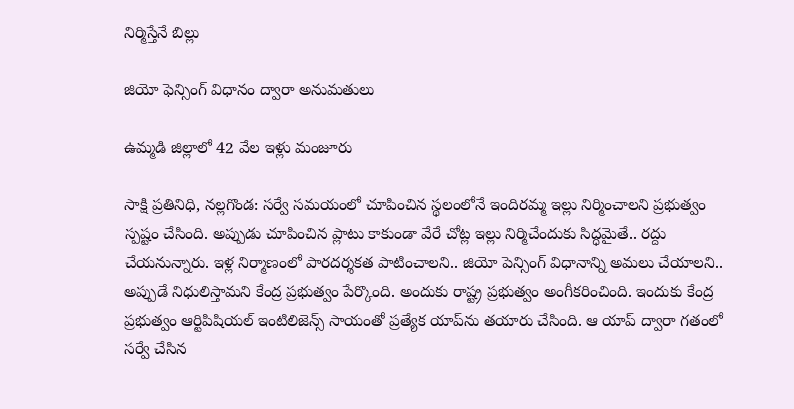నిర్మిస్తేనే బిల్లు

జియో ఫెన్సింగ్‌ విధానం ద్వారా అనుమతులు

ఉమ్మడి జిల్లాలో 42 వేల ఇళ్లు మంజూరు

సాక్షి ప్రతినిధి, నల్లగొండ: సర్వే సమయంలో చూపించిన స్థలంలోనే ఇందిరమ్మ ఇల్లు నిర్మించాలని ప్రభుత్వం స్పష్టం చేసింది. అప్పుడు చూపించిన ప్లాటు కాకుండా వేరే చోట్ల ఇల్లు నిర్మిచేందుకు సిద్ధమైతే.. రద్దు చేయనున్నారు. ఇళ్ల నిర్మాణంలో పారదర్శకత పాటించాలని.. జియో పెన్సింగ్‌ విధానాన్ని అమలు చేయాలని.. అప్పుడే నిధులిస్తామని కేంద్ర ప్రభుత్వం పేర్కొంది. అందుకు రాష్ట్ర ప్రభుత్వం అంగీకరించింది. ఇందుకు కేంద్ర ప్రభుత్వం ఆర్టిపిషియల్‌ ఇంటిలిజెన్స్‌ సాయంతో ప్రత్యేక యాప్‌ను తయారు చేసింది. ఆ యాప్‌ ద్వారా గతంలో సర్వే చేసిన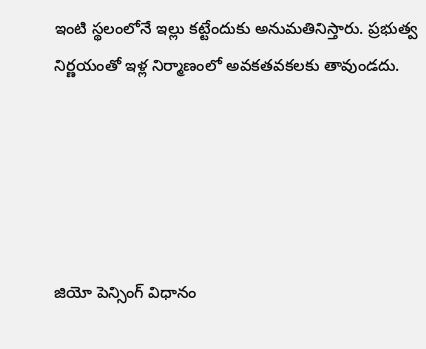ఇంటి స్థలంలోనే ఇల్లు కట్టేందుకు అనుమతినిస్తారు. ప్రభుత్వ నిర్ణయంతో ఇళ్ల నిర్మాణంలో అవకతవకలకు తావుండదు.





జియో పెన్సింగ్‌ విధానం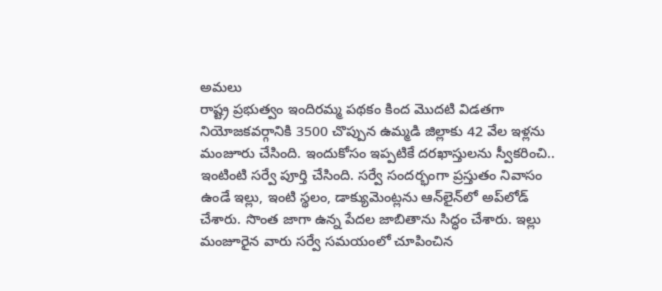అమలు
రాష్ట్ర ప్రభుత్వం ఇందిరమ్మ పథకం కింద మొదటి విడతగా నియోజకవర్గానికి 3500 చొప్పున ఉమ్మడి జిల్లాకు 42 వేల ఇళ్లను మంజూరు చేసింది. ఇందుకోసం ఇప్పటికే దరఖాస్తులను స్వీకరించి.. ఇంటింటి సర్వే పూర్తి చేసింది. సర్వే సందర్భంగా ప్రస్తుతం నివాసం ఉండే ఇల్లు, ఇంటి స్థలం, డాక్యుమెంట్లను ఆన్‌లైన్‌లో అప్‌లోడ్‌ చేశారు. సొంత జాగా ఉన్న పేదల జాబితాను సిద్ధం చేశారు. ఇల్లు మంజూరైన వారు సర్వే సమయంలో చూపించిన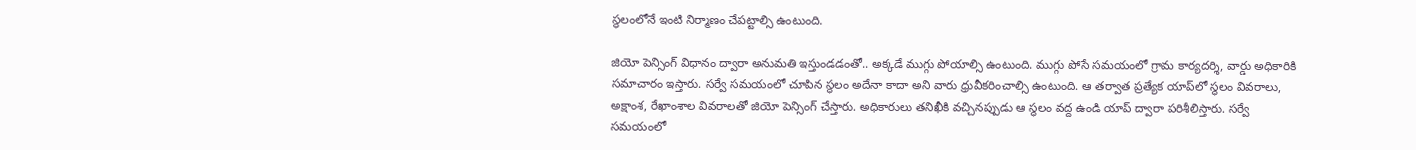స్థలంలోనే ఇంటి నిర్మాణం చేపట్టాల్సి ఉంటుంది.

జియో పెన్సింగ్‌ విధానం ద్వారా అనుమతి ఇస్తుండడంతో.. అక్కడే ముగ్గు పోయాల్సి ఉంటుంది. ముగ్గు పోసే సమయంలో గ్రామ కార్యదర్శి, వార్డు అధికారికి సమాచారం ఇస్తారు. సర్వే సమయంలో చూపిన స్థలం అదేనా కాదా అని వారు ధ్రువీకరించాల్సి ఉంటుంది. ఆ తర్వాత ప్రత్యేక యాప్‌లో స్థలం వివరాలు, అక్షాంశ, రేఖాంశాల వివరాలతో జియో పెన్సింగ్‌ చేస్తారు. అధికారులు తనిఖీకి వచ్చినప్పుడు ఆ స్థలం వద్ద ఉండి యాప్‌ ద్వారా పరిశీలిస్తారు. సర్వే సమయంలో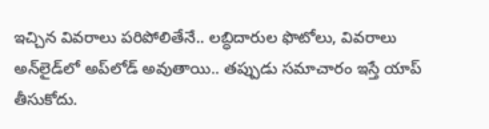ఇచ్చిన వివరాలు పరిపోలితేనే.. లబ్ధిదారుల ఫొటోలు, వివరాలు అన్‌లైడ్‌లో అప్‌లోడ్‌ అవుతాయి.. తప్పుడు సమాచారం ఇస్తే యాప్‌ తీసుకోదు.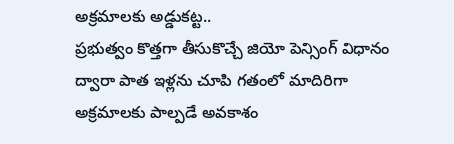అక్రమాలకు అడ్డుకట్ట..
ప్రభుత్వం కొత్తగా తీసుకొచ్చే జియో పెన్సింగ్‌ విధానం ద్వారా పాత ఇళ్లను చూపి గతంలో మాదిరిగా అక్రమాలకు పాల్పడే అవకాశం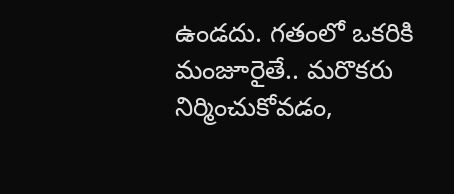ఉండదు. గతంలో ఒకరికి మంజూరైతే.. మరొకరు నిర్మించుకోవడం,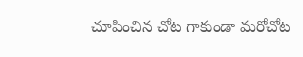చూపించిన చోట గాకుండా మరోచోట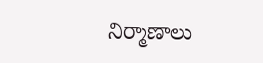నిర్మాణాలు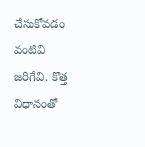చేసుకోవడం వంటివి జరిగేవి. కొత్త విధానంతో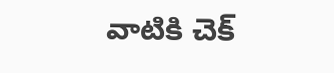వాటికి చెక్‌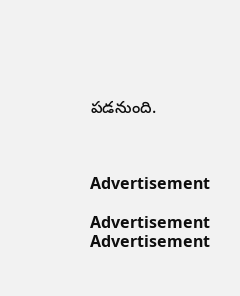పడనుంది.



Advertisement

Advertisement
Advertisement